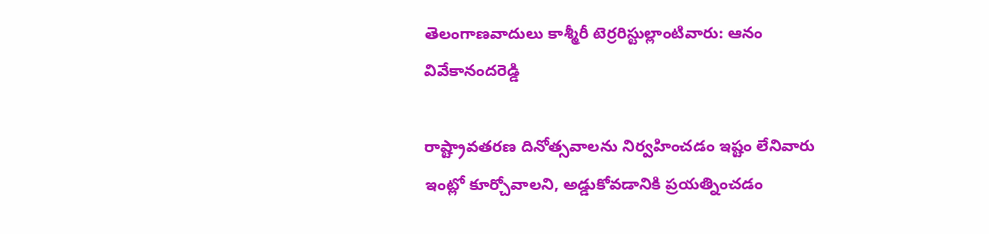తెలంగాణవాదులు కాశ్మీరీ టెర్రరిస్టుల్లాంటివారు: ఆనం వివేకానందరెడ్డి

రాష్ట్రావతరణ దినోత్సవాలను నిర్వహించడం ఇష్టం లేనివారు ఇంట్లో కూర్చోవాలని, అడ్డుకోవడానికి ప్రయత్నించడం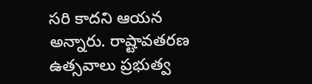సరి కాదని ఆయన అన్నారు. రాష్టావతరణ ఉత్సవాలు ప్రభుత్వ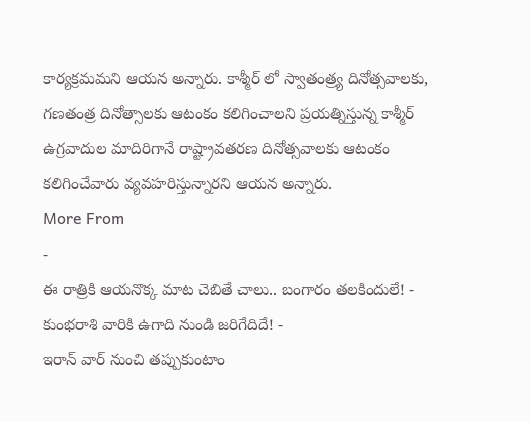కార్యక్రమమని ఆయన అన్నారు. కాశ్మీర్ లో స్వాతంత్ర్య దినోత్సవాలకు, గణతంత్ర దినోత్సాలకు ఆటంకం కలిగించాలని ప్రయత్నిస్తున్న కాశ్మీర్ ఉగ్రవాదుల మాదిరిగానే రాష్ట్రావతరణ దినోత్సవాలకు ఆటంకం కలిగించేవారు వ్యవహరిస్తున్నారని ఆయన అన్నారు.
More From
-
ఈ రాత్రికి ఆయనొక్క మాట చెబితే చాలు.. బంగారం తలకిందులే! -
కుంభరాశి వారికి ఉగాది నుండి జరిగేదిదే! -
ఇరాన్ వార్ నుంచి తప్పుకుంటాం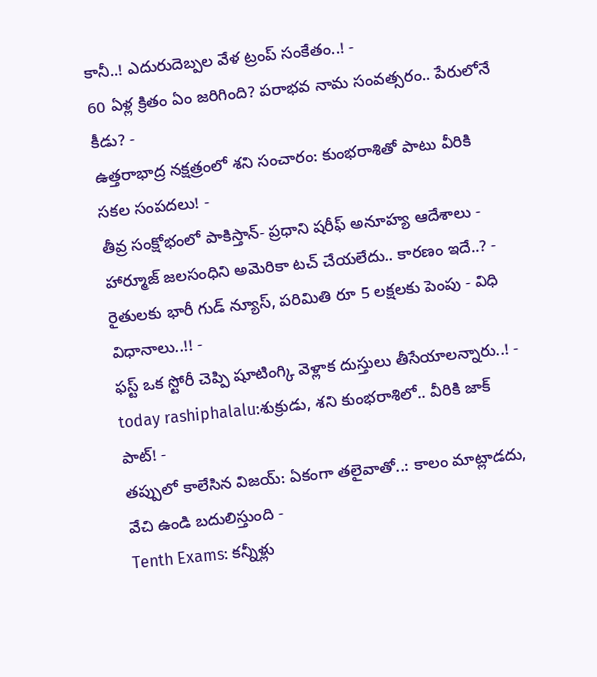కానీ..! ఎదురుదెబ్పల వేళ ట్రంప్ సంకేతం..! -
60 ఏళ్ల క్రితం ఏం జరిగింది? పరాభవ నామ సంవత్సరం.. పేరులోనే కీడు? -
ఉత్తరాభాద్ర నక్షత్రంలో శని సంచారం: కుంభరాశితో పాటు వీరికి సకల సంపదలు! -
తీవ్ర సంక్షోభంలో పాకిస్తాన్- ప్రధాని షరీఫ్ అనూహ్య ఆదేశాలు -
హార్మూజ్ జలసంధిని అమెరికా టచ్ చేయలేదు.. కారణం ఇదే..? -
రైతులకు భారీ గుడ్ న్యూస్, పరిమితి రూ 5 లక్షలకు పెంపు - విధి విధానాలు..!! -
ఫస్ట్ ఒక స్టోరీ చెప్పి షూటింగ్కి వెళ్లాక దుస్తులు తీసేయాలన్నారు..! -
today rashiphalalu:శుక్రుడు, శని కుంభరాశిలో.. వీరికి జాక్ పాట్! -
తప్పులో కాలేసిన విజయ్: ఏకంగా తలైవాతో..: కాలం మాట్లాడదు, వేచి ఉండి బదులిస్తుంది -
Tenth Exams: కన్నీళ్లు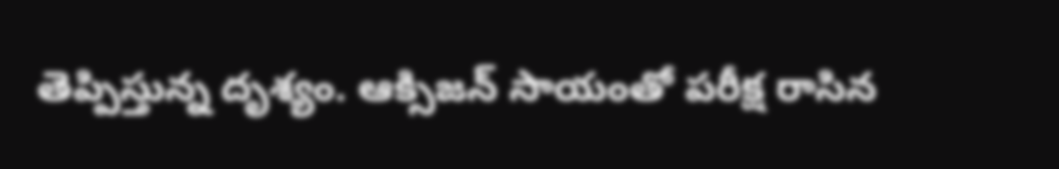తెప్పిస్తున్న దృశ్యం. ఆక్సిజన్ సాయంతో పరీక్ష రాసిన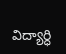విద్యార్ధి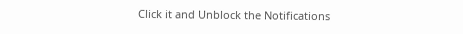Click it and Unblock the Notifications